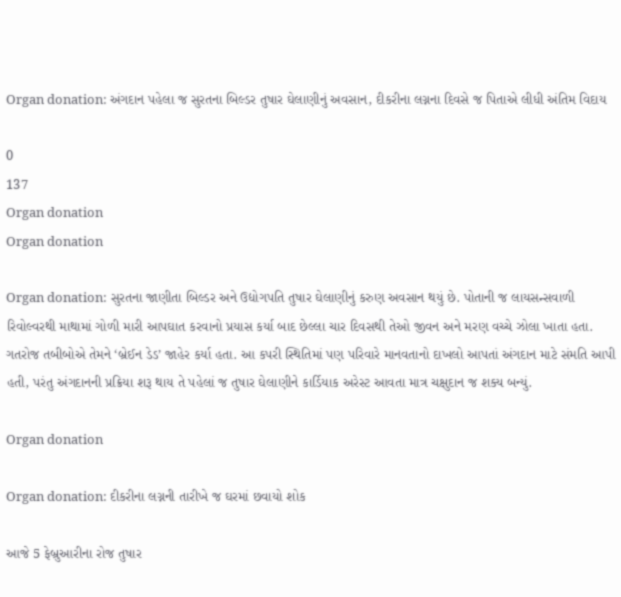Organ donation: અંગદાન પહેલા જ સુરતના બિલ્ડર તુષાર ઘેલાણીનું અવસાન, દીકરીના લગ્નના દિવસે જ પિતાએ લીધી અંતિમ વિદાય

0
137
Organ donation
Organ donation

Organ donation: સુરતના જાણીતા બિલ્ડર અને ઉદ્યોગપતિ તુષાર ઘેલાણીનું કરુણ અવસાન થયું છે. પોતાની જ લાયસન્સવાળી રિવોલ્વરથી માથામાં ગોળી મારી આપઘાત કરવાનો પ્રયાસ કર્યા બાદ છેલ્લા ચાર દિવસથી તેઓ જીવન અને મરણ વચ્ચે ઝોલા ખાતા હતા. ગતરોજ તબીબોએ તેમને ‘બ્રેઈન ડેડ’ જાહેર કર્યા હતા. આ કપરી સ્થિતિમાં પણ પરિવારે માનવતાનો દાખલો આપતાં અંગદાન માટે સંમતિ આપી હતી, પરંતુ અંગદાનની પ્રક્રિયા શરૂ થાય તે પહેલાં જ તુષાર ઘેલાણીને કાર્ડિયાક અરેસ્ટ આવતા માત્ર ચક્ષુદાન જ શક્ય બન્યું.

Organ donation

Organ donation: દીકરીના લગ્નની તારીખે જ ઘરમાં છવાયો શોક

આજે 5 ફેબ્રુઆરીના રોજ તુષાર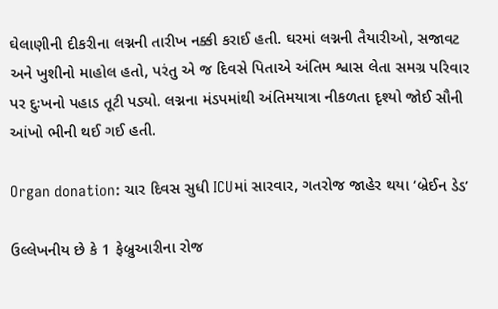ઘેલાણીની દીકરીના લગ્નની તારીખ નક્કી કરાઈ હતી. ઘરમાં લગ્નની તૈયારીઓ, સજાવટ અને ખુશીનો માહોલ હતો, પરંતુ એ જ દિવસે પિતાએ અંતિમ શ્વાસ લેતા સમગ્ર પરિવાર પર દુઃખનો પહાડ તૂટી પડ્યો. લગ્નના મંડપમાંથી અંતિમયાત્રા નીકળતા દૃશ્યો જોઈ સૌની આંખો ભીની થઈ ગઈ હતી.

Organ donation: ચાર દિવસ સુધી ICUમાં સારવાર, ગતરોજ જાહેર થયા ‘બ્રેઈન ડેડ’

ઉલ્લેખનીય છે કે 1 ફેબ્રુઆરીના રોજ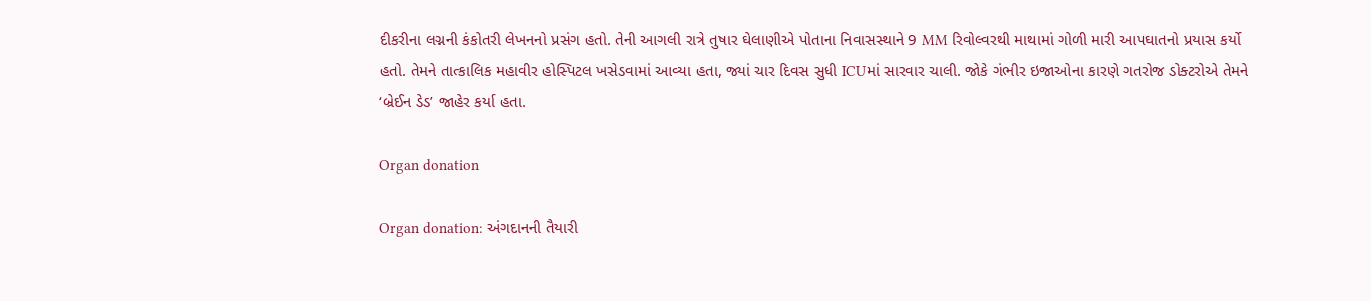દીકરીના લગ્નની કંકોતરી લેખનનો પ્રસંગ હતો. તેની આગલી રાત્રે તુષાર ઘેલાણીએ પોતાના નિવાસસ્થાને 9 MM રિવોલ્વરથી માથામાં ગોળી મારી આપઘાતનો પ્રયાસ કર્યો હતો. તેમને તાત્કાલિક મહાવીર હોસ્પિટલ ખસેડવામાં આવ્યા હતા, જ્યાં ચાર દિવસ સુધી ICUમાં સારવાર ચાલી. જોકે ગંભીર ઇજાઓના કારણે ગતરોજ ડોક્ટરોએ તેમને ‘બ્રેઈન ડેડ’ જાહેર કર્યા હતા.

Organ donation

Organ donation: અંગદાનની તૈયારી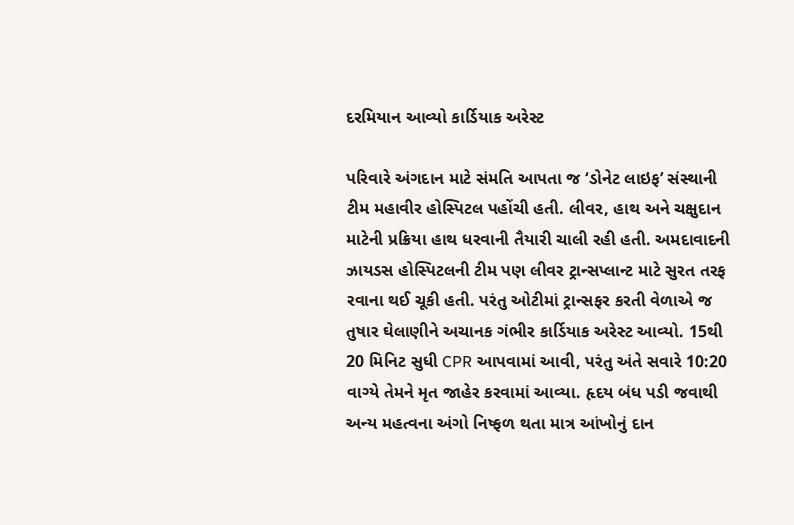દરમિયાન આવ્યો કાર્ડિયાક અરેસ્ટ

પરિવારે અંગદાન માટે સંમતિ આપતા જ ‘ડોનેટ લાઇફ’ સંસ્થાની ટીમ મહાવીર હોસ્પિટલ પહોંચી હતી. લીવર, હાથ અને ચક્ષુદાન માટેની પ્રક્રિયા હાથ ધરવાની તૈયારી ચાલી રહી હતી. અમદાવાદની ઝાયડસ હોસ્પિટલની ટીમ પણ લીવર ટ્રાન્સપ્લાન્ટ માટે સુરત તરફ રવાના થઈ ચૂકી હતી. પરંતુ ઓટીમાં ટ્રાન્સફર કરતી વેળાએ જ તુષાર ઘેલાણીને અચાનક ગંભીર કાર્ડિયાક અરેસ્ટ આવ્યો. 15થી 20 મિનિટ સુધી CPR આપવામાં આવી, પરંતુ અંતે સવારે 10:20 વાગ્યે તેમને મૃત જાહેર કરવામાં આવ્યા. હૃદય બંધ પડી જવાથી અન્ય મહત્વના અંગો નિષ્ફળ થતા માત્ર આંખોનું દાન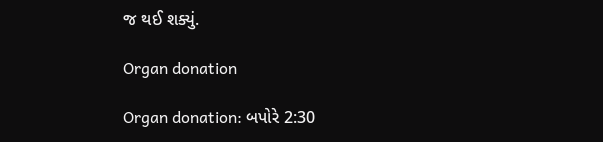જ થઈ શક્યું.

Organ donation

Organ donation: બપોરે 2:30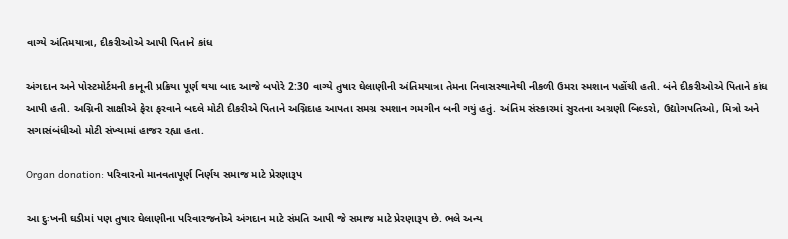વાગ્યે અંતિમયાત્રા, દીકરીઓએ આપી પિતાને કાંધ

અંગદાન અને પોસ્ટમોર્ટમની કાનૂની પ્રક્રિયા પૂર્ણ થયા બાદ આજે બપોરે 2:30 વાગ્યે તુષાર ઘેલાણીની અંતિમયાત્રા તેમના નિવાસસ્થાનેથી નીકળી ઉમરા સ્મશાન પહોંચી હતી. બંને દીકરીઓએ પિતાને કાંધ આપી હતી. અગ્નિની સાક્ષીએ ફેરા ફરવાને બદલે મોટી દીકરીએ પિતાને અગ્નિદાહ આપતા સમગ્ર સ્મશાન ગમગીન બની ગયું હતું. અંતિમ સંસ્કારમાં સુરતના અગ્રણી બિલ્ડરો, ઉદ્યોગપતિઓ, મિત્રો અને સગાસંબંધીઓ મોટી સંખ્યામાં હાજર રહ્યા હતા.

Organ donation: પરિવારનો માનવતાપૂર્ણ નિર્ણય સમાજ માટે પ્રેરણારૂપ

આ દુઃખની ઘડીમાં પણ તુષાર ઘેલાણીના પરિવારજનોએ અંગદાન માટે સંમતિ આપી જે સમાજ માટે પ્રેરણારૂપ છે. ભલે અન્ય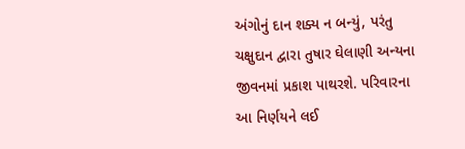અંગોનું દાન શક્ય ન બન્યું, પરંતુ ચક્ષુદાન દ્વારા તુષાર ઘેલાણી અન્યના જીવનમાં પ્રકાશ પાથરશે. પરિવારના આ નિર્ણયને લઈ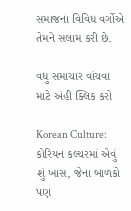સમાજના વિવિધ વર્ગોએ તેમને સલામ કરી છે.

વધુ સમાચાર વાંચવા માટે અંહી ક્લિક કરો

Korean Culture: કોરિયન કલ્ચરમાં એવું શું ખાસ, જેના બાળકો પણ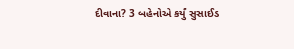દીવાના? 3 બહેનોએ કર્યું સુસાઈડ